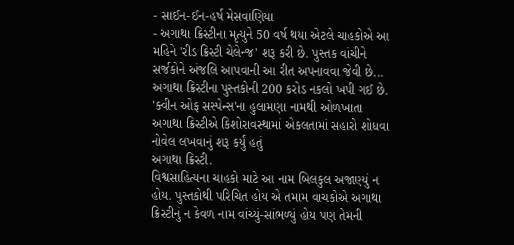- સાઈન-ઈન-હર્ષ મેસવાણિયા
- અગાથા ક્રિસ્ટીના મૃત્યુને 50 વર્ષ થયા એટલે ચાહકોએ આ મહિને 'રીડ ક્રિસ્ટી ચેલેન્જ' શરૂ કરી છે. પુસ્તક વાંચીને સર્જકોને અંજલિ આપવાની આ રીત અપનાવવા જેવી છે...
અગાથા ક્રિસ્ટીના પુસ્તકોની 200 કરોડ નકલો ખપી ગઈ છે. 'ક્વીન ઓફ સસ્પેન્સ'ના હુલામણા નામથી ઓળખાતા અગાથા ક્રિસ્ટીએ કિશોરાવસ્થામાં એકલતામાં સહારો શોધવા નોવેલ લખવાનું શરૂ કર્યું હતું
અગાથા ક્રિસ્ટી.
વિશ્વસાહિત્યના ચાહકો માટે આ નામ બિલકુલ અજાણ્યું ન હોય. પુસ્તકોથી પરિચિત હોય એ તમામ વાચકોએ અગાથા ક્રિસ્ટીનું ન કેવળ નામ વાંચ્યું-સાંભળ્યું હોય પણ તેમની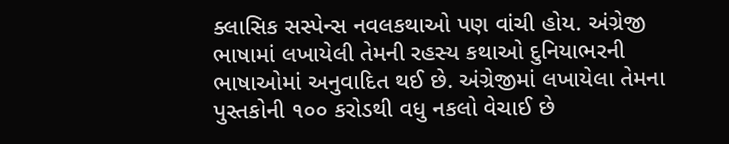ક્લાસિક સસ્પેન્સ નવલકથાઓ પણ વાંચી હોય. અંગ્રેજી ભાષામાં લખાયેલી તેમની રહસ્ય કથાઓ દુનિયાભરની ભાષાઓમાં અનુવાદિત થઈ છે. અંગ્રેજીમાં લખાયેલા તેમના પુસ્તકોની ૧૦૦ કરોડથી વધુ નકલો વેચાઈ છે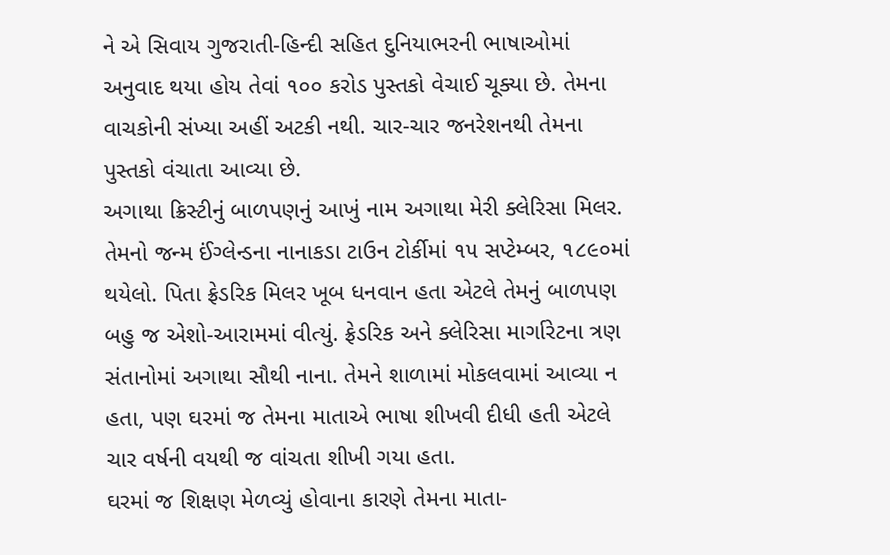ને એ સિવાય ગુજરાતી-હિન્દી સહિત દુનિયાભરની ભાષાઓમાં અનુવાદ થયા હોય તેવાં ૧૦૦ કરોડ પુસ્તકો વેચાઈ ચૂક્યા છે. તેમના વાચકોની સંખ્યા અહીં અટકી નથી. ચાર-ચાર જનરેશનથી તેમના પુસ્તકો વંચાતા આવ્યા છે.
અગાથા ક્રિસ્ટીનું બાળપણનું આખું નામ અગાથા મેરી ક્લેરિસા મિલર. તેમનો જન્મ ઈંગ્લેન્ડના નાનાકડા ટાઉન ટોર્કીમાં ૧૫ સપ્ટેમ્બર, ૧૮૯૦માં થયેલો. પિતા ફ્રેડરિક મિલર ખૂબ ધનવાન હતા એટલે તેમનું બાળપણ બહુ જ એશો-આરામમાં વીત્યું. ફ્રેડરિક અને ક્લેરિસા માર્ગારેટના ત્રણ સંતાનોમાં અગાથા સૌથી નાના. તેમને શાળામાં મોકલવામાં આવ્યા ન હતા, પણ ઘરમાં જ તેમના માતાએ ભાષા શીખવી દીધી હતી એટલે ચાર વર્ષની વયથી જ વાંચતા શીખી ગયા હતા.
ઘરમાં જ શિક્ષણ મેળવ્યું હોવાના કારણે તેમના માતા-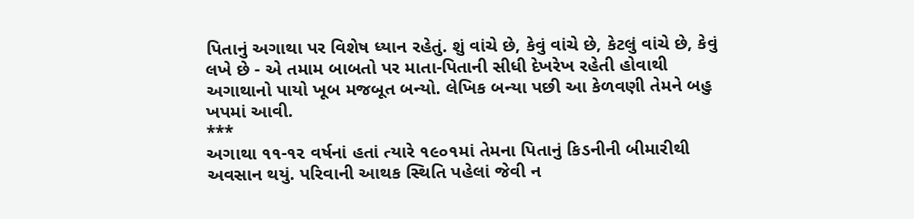પિતાનું અગાથા પર વિશેષ ધ્યાન રહેતું. શું વાંચે છે, કેવું વાંચે છે, કેટલું વાંચે છે, કેવું લખે છે - એ તમામ બાબતો પર માતા-પિતાની સીધી દેખરેખ રહેતી હોવાથી અગાથાનો પાયો ખૂબ મજબૂત બન્યો. લેખિક બન્યા પછી આ કેળવણી તેમને બહુ ખપમાં આવી.
***
અગાથા ૧૧-૧૨ વર્ષનાં હતાં ત્યારે ૧૯૦૧માં તેમના પિતાનું કિડનીની બીમારીથી અવસાન થયું. પરિવાની આથક સ્થિતિ પહેલાં જેવી ન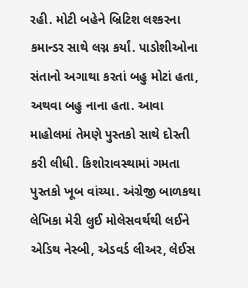રહી. મોટી બહેને બ્રિટિશ લશ્કરના કમાન્ડર સાથે લગ્ન કર્યાં. પાડોશીઓના સંતાનો અગાથા કરતાં બહુ મોટાં હતા, અથવા બહુ નાના હતા. આવા માહોલમાં તેમણે પુસ્તકો સાથે દોસ્તી કરી લીધી. કિશોરાવસ્થામાં ગમતા પુસ્તકો ખૂબ વાંચ્યા. અંગ્રેજી બાળકથા લેખિકા મેરી લુઈ મોલેસવર્થથી લઈને એડિથ નેસ્બી, એડવર્ડ લીઅર, લેઈસ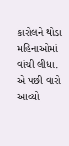કારોલને થોડા મહિનાઓમાં વાંચી લીધા. એ પછી વારો આવ્યો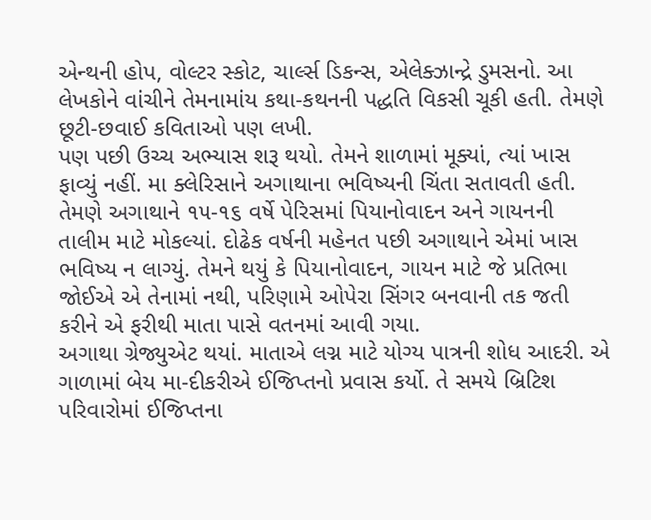એન્થની હોપ, વોલ્ટર સ્કોટ, ચાર્લ્સ ડિકન્સ, એલેક્ઝાન્દ્રે ડુમસનો. આ લેખકોને વાંચીને તેમનામાંય કથા-કથનની પદ્ધતિ વિકસી ચૂકી હતી. તેમણે છૂટી-છવાઈ કવિતાઓ પણ લખી.
પણ પછી ઉચ્ચ અભ્યાસ શરૂ થયો. તેમને શાળામાં મૂક્યાં, ત્યાં ખાસ ફાવ્યું નહીં. મા ક્લેરિસાને અગાથાના ભવિષ્યની ચિંતા સતાવતી હતી. તેમણે અગાથાને ૧૫-૧૬ વર્ષે પેરિસમાં પિયાનોવાદન અને ગાયનની તાલીમ માટે મોકલ્યાં. દોઢેક વર્ષની મહેનત પછી અગાથાને એમાં ખાસ ભવિષ્ય ન લાગ્યું. તેમને થયું કે પિયાનોવાદન, ગાયન માટે જે પ્રતિભા જોઈએ એ તેનામાં નથી, પરિણામે ઓપેરા સિંગર બનવાની તક જતી કરીને એ ફરીથી માતા પાસે વતનમાં આવી ગયા.
અગાથા ગ્રેજ્યુએટ થયાં. માતાએ લગ્ન માટે યોગ્ય પાત્રની શોધ આદરી. એ ગાળામાં બેય મા-દીકરીએ ઈજિપ્તનો પ્રવાસ કર્યો. તે સમયે બ્રિટિશ પરિવારોમાં ઈજિપ્તના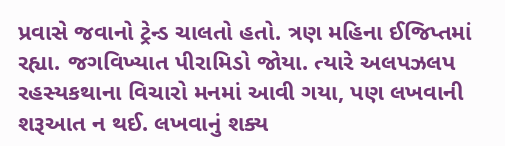પ્રવાસે જવાનો ટ્રેન્ડ ચાલતો હતો. ત્રણ મહિના ઈજિપ્તમાં રહ્યા. જગવિખ્યાત પીરામિડો જોયા. ત્યારે અલપઝલપ રહસ્યકથાના વિચારો મનમાં આવી ગયા, પણ લખવાની શરૂઆત ન થઈ. લખવાનું શક્ય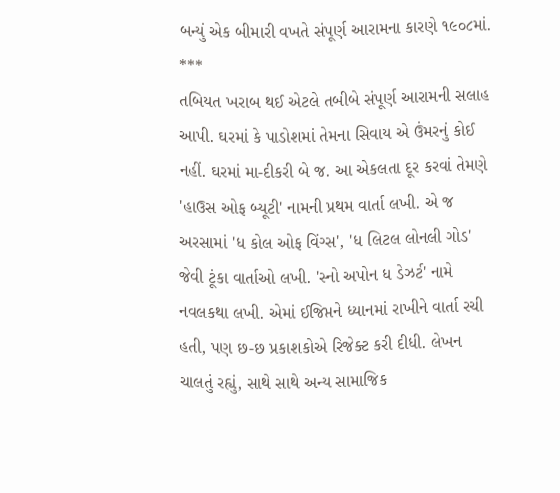બન્યું એક બીમારી વખતે સંપૂર્ણ આરામના કારણે ૧૯૦૮માં.
***
તબિયત ખરાબ થઈ એટલે તબીબે સંપૂર્ણ આરામની સલાહ આપી. ઘરમાં કે પાડોશમાં તેમના સિવાય એ ઉંમરનું કોઈ નહીં. ઘરમાં મા-દીકરી બે જ. આ એકલતા દૂર કરવાં તેમણે 'હાઉસ ઓફ બ્યૂટી' નામની પ્રથમ વાર્તા લખી. એ જ અરસામાં 'ધ કોલ ઓફ વિંગ્સ', 'ધ લિટલ લોનલી ગોડ' જેવી ટૂંકા વાર્તાઓ લખી. 'સ્નો અપોન ધ ડેઝર્ટ' નામે નવલકથા લખી. એમાં ઈજિપ્તને ધ્યાનમાં રાખીને વાર્તા રચી હતી, પણ છ-છ પ્રકાશકોએ રિજેક્ટ કરી દીધી. લેખન ચાલતું રહ્યું, સાથે સાથે અન્ય સામાજિક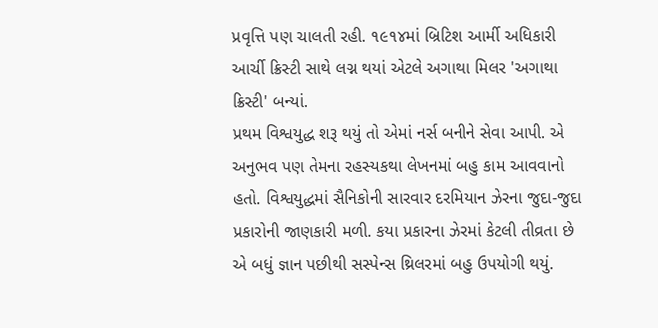પ્રવૃત્તિ પણ ચાલતી રહી. ૧૯૧૪માં બ્રિટિશ આર્મી અધિકારી આર્ચી ક્રિસ્ટી સાથે લગ્ન થયાં એટલે અગાથા મિલર 'અગાથા ક્રિસ્ટી' બન્યાં.
પ્રથમ વિશ્વયુદ્ધ શરૂ થયું તો એમાં નર્સ બનીને સેવા આપી. એ અનુભવ પણ તેમના રહસ્યકથા લેખનમાં બહુ કામ આવવાનો હતો. વિશ્વયુદ્ધમાં સૈનિકોની સારવાર દરમિયાન ઝેરના જુદા-જુદા પ્રકારોની જાણકારી મળી. કયા પ્રકારના ઝેરમાં કેટલી તીવ્રતા છે એ બધું જ્ઞાન પછીથી સસ્પેન્સ થ્રિલરમાં બહુ ઉપયોગી થયું.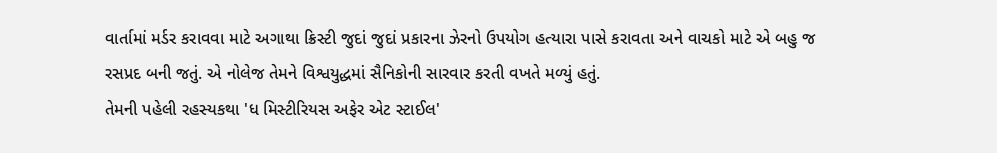વાર્તામાં મર્ડર કરાવવા માટે અગાથા ક્રિસ્ટી જુદાં જુદાં પ્રકારના ઝેરનો ઉપયોગ હત્યારા પાસે કરાવતા અને વાચકો માટે એ બહુ જ રસપ્રદ બની જતું. એ નોલેજ તેમને વિશ્વયુદ્ધમાં સૈનિકોની સારવાર કરતી વખતે મળ્યું હતું.
તેમની પહેલી રહસ્યકથા 'ધ મિસ્ટીરિયસ અફેર એટ સ્ટાઈલ'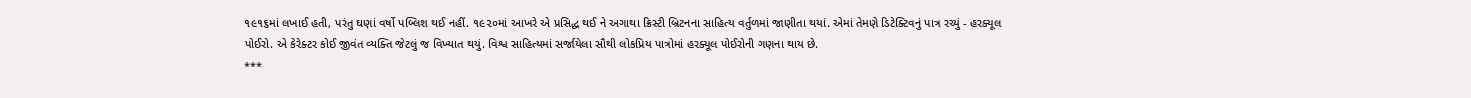૧૯૧૬માં લખાઈ હતી, પરંતુ ઘણાં વર્ષો પબ્લિશ થઈ નહીં. ૧૯૨૦માં આખરે એ પ્રસિદ્ધ થઈ ને અગાથા ક્રિસ્ટી બ્રિટનના સાહિત્ય વર્તુળમાં જાણીતા થયાં. એમાં તેમણે ડિટેક્ટિવનું પાત્ર રચ્યું - હરક્યૂલ પોઈરો. એ કેરેક્ટર કોઈ જીવંત વ્યક્તિ જેટલું જ વિખ્યાત થયું. વિશ્વ સાહિત્યમાં સર્જાયેલા સૌથી લોકપ્રિય પાત્રોમાં હરક્યૂલ પોઈરોની ગણના થાય છે.
***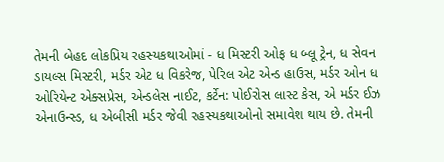તેમની બેહદ લોકપ્રિય રહસ્યકથાઓમાં - ધ મિસ્ટરી ઓફ ધ બ્લૂ ટ્રેન, ધ સેવન ડાયલ્સ મિસ્ટરી, મર્ડર એટ ધ વિકરેજ, પેરિલ એટ એન્ડ હાઉસ, મર્ડર ઓન ધ ઓરિયેન્ટ એક્સપ્રેસ, એન્ડલેસ નાઈટ, કર્ટેન: પોઈરોસ લાસ્ટ કેસ, એ મર્ડર ઈઝ એનાઉન્સ્ડ, ધ એબીસી મર્ડર જેવી રહસ્યકથાઓનો સમાવેશ થાય છે. તેમની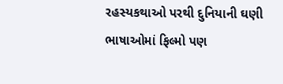રહસ્યકથાઓ પરથી દુનિયાની ઘણી ભાષાઓમાં ફિલ્મો પણ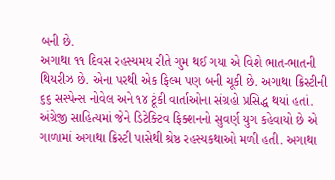બની છે.
અગાથા ૧૧ દિવસ રહસ્યમય રીતે ગુમ થઈ ગયા એ વિશે ભાત-ભાતની થિયરીઝ છે. એના પરથી એક ફિલ્મ પણ બની ચૂકી છે. અગાથા ક્રિસ્ટીની ૬૬ સસ્પેન્સ નોવેલ અને ૧૪ ટૂંકી વાર્તાઓના સંગ્રહો પ્રસિદ્ધ થયાં હતાં. અંગ્રેજી સાહિત્યમાં જેને ડિટેક્ટિવ ફિક્શનનો સુવર્ણ યુગ કહેવાયો છે એ ગાળામાં અગાથા ક્રિસ્ટી પાસેથી શ્રેષ્ઠ રહસ્યકથાઓ મળી હતી. અગાથા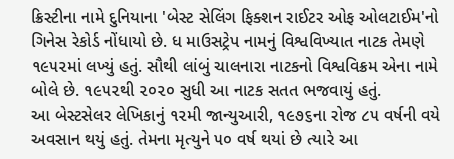ક્રિસ્ટીના નામે દુનિયાના 'બેસ્ટ સેલિંગ ફિક્શન રાઈટર ઓફ ઓલટાઈમ'નો ગિનેસ રેકોર્ડ નોંધાયો છે. ધ માઉસટ્રેપ નામનું વિશ્વવિખ્યાત નાટક તેમણે ૧૯૫૨માં લખ્યું હતું. સૌથી લાંબું ચાલનારા નાટકનો વિશ્વવિક્રમ એના નામે બોલે છે. ૧૯૫૨થી ૨૦૨૦ સુધી આ નાટક સતત ભજવાયું હતું.
આ બેસ્ટસેલર લેખિકાનું ૧૨મી જાન્યુઆરી, ૧૯૭૬ના રોજ ૮૫ વર્ષની વયે અવસાન થયું હતું. તેમના મૃત્યુને ૫૦ વર્ષ થયાં છે ત્યારે આ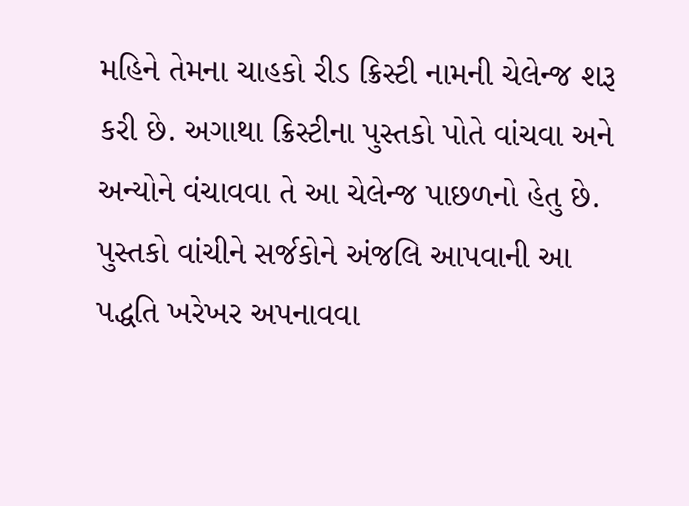મહિને તેમના ચાહકો રીડ ક્રિસ્ટી નામની ચેલેન્જ શરૂ કરી છે. અગાથા ક્રિસ્ટીના પુસ્તકો પોતે વાંચવા અને અન્યોને વંચાવવા તે આ ચેલેન્જ પાછળનો હેતુ છે. પુસ્તકો વાંચીને સર્જકોને અંજલિ આપવાની આ પદ્ધતિ ખરેખર અપનાવવા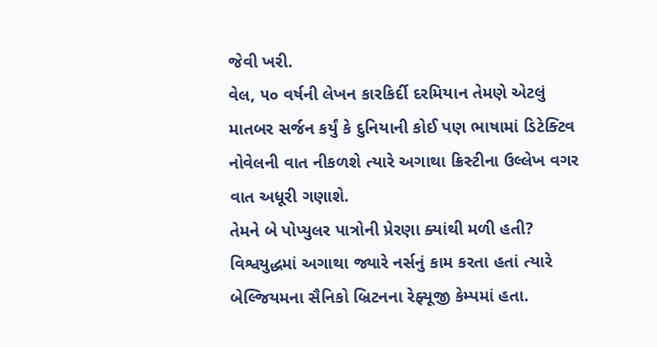જેવી ખરી.
વેલ, ૫૦ વર્ષની લેખન કારકિર્દી દરમિયાન તેમણે એટલું માતબર સર્જન કર્યું કે દુનિયાની કોઈ પણ ભાષામાં ડિટેક્ટિવ નોવેલની વાત નીકળશે ત્યારે અગાથા ક્રિસ્ટીના ઉલ્લેખ વગર વાત અધૂરી ગણાશે.
તેમને બે પોપ્યુલર પાત્રોની પ્રેરણા ક્યાંથી મળી હતી?
વિશ્વયુદ્ધમાં અગાથા જ્યારે નર્સનું કામ કરતા હતાં ત્યારે બેલ્જિયમના સૈનિકો બ્રિટનના રેફ્યૂજી કેમ્પમાં હતા.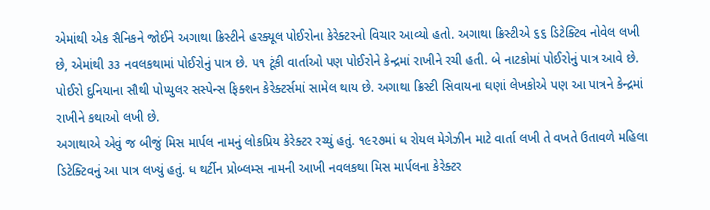એમાંથી એક સૈનિકને જોઈને અગાથા ક્રિસ્ટીને હરક્યૂલ પોઈરોના કેરેક્ટરનો વિચાર આવ્યો હતો. અગાથા ક્રિસ્ટીએ ૬૬ ડિટેક્ટિવ નોવેલ લખી છે, એમાંથી ૩૩ નવલકથામાં પોઈરોનું પાત્ર છે. ૫૧ ટૂંકી વાર્તાઓ પણ પોઈરોને કેન્દ્રમાં રાખીને રચી હતી. બે નાટકોમાં પોઈરોનું પાત્ર આવે છે. પોઈરો દુનિયાના સૌથી પોપ્યુલર સસ્પેન્સ ફિક્શન કેરેક્ટર્સમાં સામેલ થાય છે. અગાથા ક્રિસ્ટી સિવાયના ઘણાં લેખકોએ પણ આ પાત્રને કેન્દ્રમાં રાખીને કથાઓ લખી છે.
અગાથાએ એવું જ બીજું મિસ માર્પલ નામનું લોકપ્રિય કેરેક્ટર રચ્યું હતું. ૧૯૨૭માં ધ રોયલ મેગેઝીન માટે વાર્તા લખી તે વખતે ઉતાવળે મહિલા ડિટેક્ટિવનું આ પાત્ર લખ્યું હતું. ધ થર્ટીન પ્રોબ્લમ્સ નામની આખી નવલકથા મિસ માર્પલના કેરેક્ટર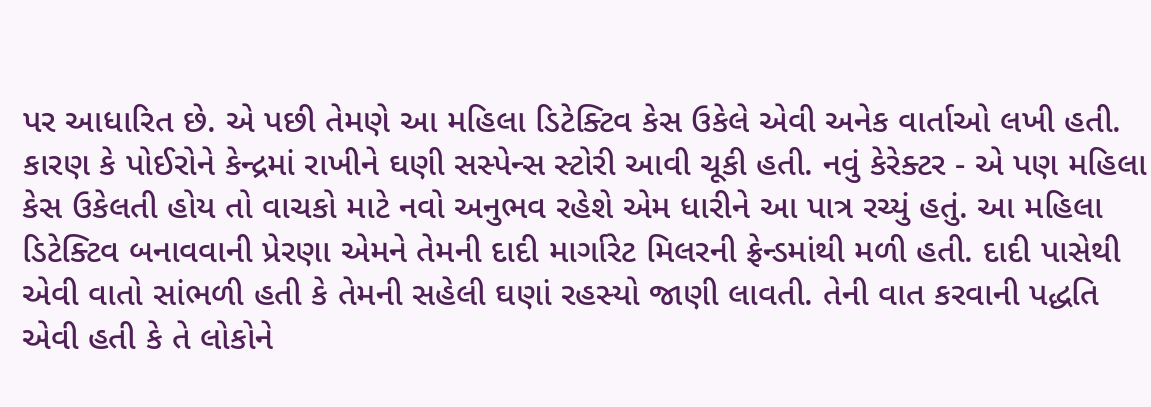પર આધારિત છે. એ પછી તેમણે આ મહિલા ડિટેક્ટિવ કેસ ઉકેલે એવી અનેક વાર્તાઓ લખી હતી. કારણ કે પોઈરોને કેન્દ્રમાં રાખીને ઘણી સસ્પેન્સ સ્ટોરી આવી ચૂકી હતી. નવું કેરેક્ટર - એ પણ મહિલા કેસ ઉકેલતી હોય તો વાચકો માટે નવો અનુભવ રહેશે એમ ધારીને આ પાત્ર રચ્યું હતું. આ મહિલા ડિટેક્ટિવ બનાવવાની પ્રેરણા એમને તેમની દાદી માર્ગારેટ મિલરની ફ્રેન્ડમાંથી મળી હતી. દાદી પાસેથી એવી વાતો સાંભળી હતી કે તેમની સહેલી ઘણાં રહસ્યો જાણી લાવતી. તેની વાત કરવાની પદ્ધતિ એવી હતી કે તે લોકોને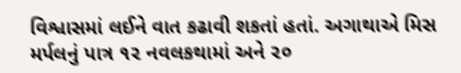વિશ્વાસમાં લઈને વાત કઢાવી શકતાં હતાં. અગાથાએ મિસ મર્પલનું પાત્ર ૧૨ નવલકથામાં અને ૨૦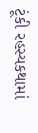ટૂંકી રહસ્યકથામાં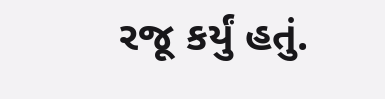રજૂ કર્યું હતું.